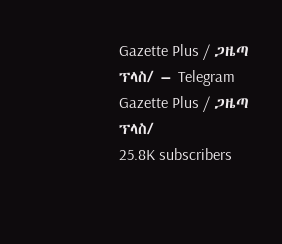Gazette Plus / ጋዜጣ ፕላስ/ – Telegram
Gazette Plus / ጋዜጣ ፕላስ/
25.8K subscribers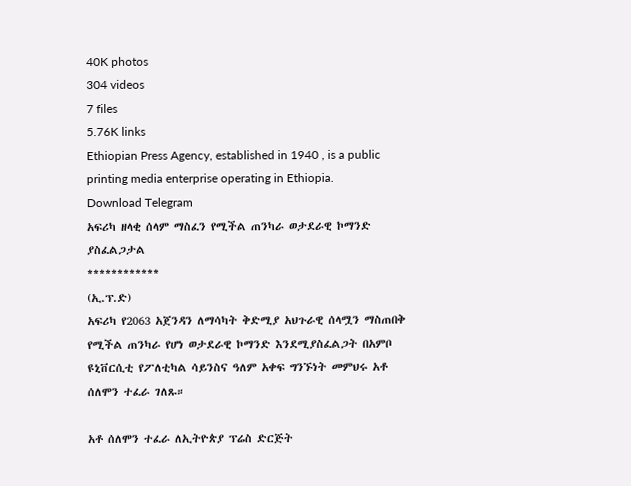40K photos
304 videos
7 files
5.76K links
Ethiopian Press Agency, established in 1940 , is a public printing media enterprise operating in Ethiopia.
Download Telegram
አፍሪካ ዘላቂ ሰላም ማስፈን የሚችል ጠንካራ ወታደራዊ ኮማንድ ያስፈልጋታል
************
(ኢ.ፕ.ድ)
አፍሪካ የ2063 አጀንዳን ለማሳካት ቅድሚያ አህጉራዊ ሰላሟን ማስጠበቅ የሚችል ጠንካራ የሆነ ወታደራዊ ኮማንድ እንደሚያስፈልጋት በአምቦ ዩኒቨርሲቲ የፖለቲካል ሳይንስና ዓለም አቀፍ ግንኙነት መምህሩ አቶ ሰለሞን ተፈራ ገለጹ።

አቶ ሰለሞን ተፈራ ለኢትዮጵያ ፕሬስ ድርጅት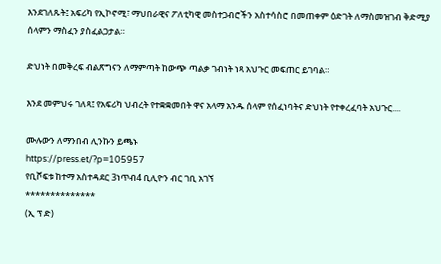እንደገለጹት፤ አፍሪካ የኢኮኖሚ፣ ማህበራዊና ፖለቲካዊ መስተጋብሮችን አስተሳስሮ በመጠቀም ዕድገት ለማስመዝገብ ቅድሚያ ሰላምን ማስፈን ያስፈልጋታል።

ድህነት በመቅረፍ ብልጽግናን ለማምጣት ከውጭ ጣልቃ ገብነት ነጻ አህጉር መፍጠር ይገባል።

እንደ መምህሩ ገለጻ፤ የአፍሪካ ህብረት የተቋቋመበት ዋና አላማ አንዱ ሰላም የሰፈነባትና ድህነት የተቀረፈባት አህጉር....

ሙሉውን ለማንበብ ሊንኩን ይጫኑ
https://press.et/?p=105957
የቢሾፍቱ ከተማ አስተዳደር 3ነጥብ4 ቢሊዮን ብር ገቢ አገኘ
**************
(ኢ ፕ ድ)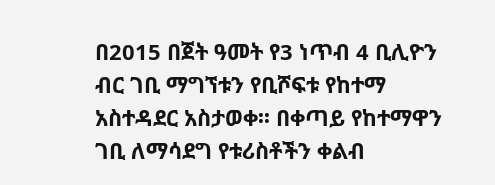በ2015 በጀት ዓመት የ3 ነጥብ 4 ቢሊዮን ብር ገቢ ማግኘቱን የቢሾፍቱ የከተማ አስተዳደር አስታወቀ፡፡ በቀጣይ የከተማዋን ገቢ ለማሳደግ የቱሪስቶችን ቀልብ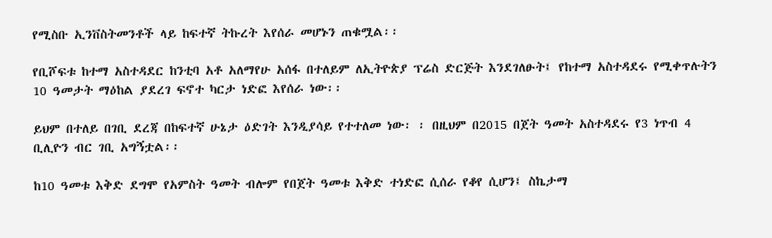የሚስቡ ኢንቨስትመንቶች ላይ ከፍተኛ ትኩረት እየሰራ መሆኑን ጠቁሟል፡፡

የቢሾፍቱ ከተማ አስተዳደር ከንቲባ አቶ አለማየሁ አሰፋ በተለይም ለኢትዮጵያ ፕሬስ ድርጅት እንደገለፁት፤ የከተማ አስተዳደሩ የሚቀጥሉትን 10 ዓመታት ማዕከል ያደረገ ፍኖተ ካርታ ነድፎ እየሰራ ነው፡፡

ይህም በተለይ በገቢ ደረጃ በከፍተኛ ሁኔታ ዕድገት እንዲያሳይ የተተለመ ነው፡ ፡ በዚህም በ2015 በጀት ዓመት አስተዳደሩ የ3 ነጥብ 4 ቢሊዮን ብር ገቢ አግኝቷል፡፡

ከ10 ዓመቱ እቅድ ደግሞ የአምስት ዓመት ብሎም የበጀት ዓመቱ እቅድ ተነድፎ ሲሰራ የቆየ ሲሆን፤ ስኬታማ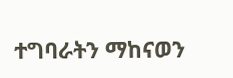ተግባራትን ማከናወን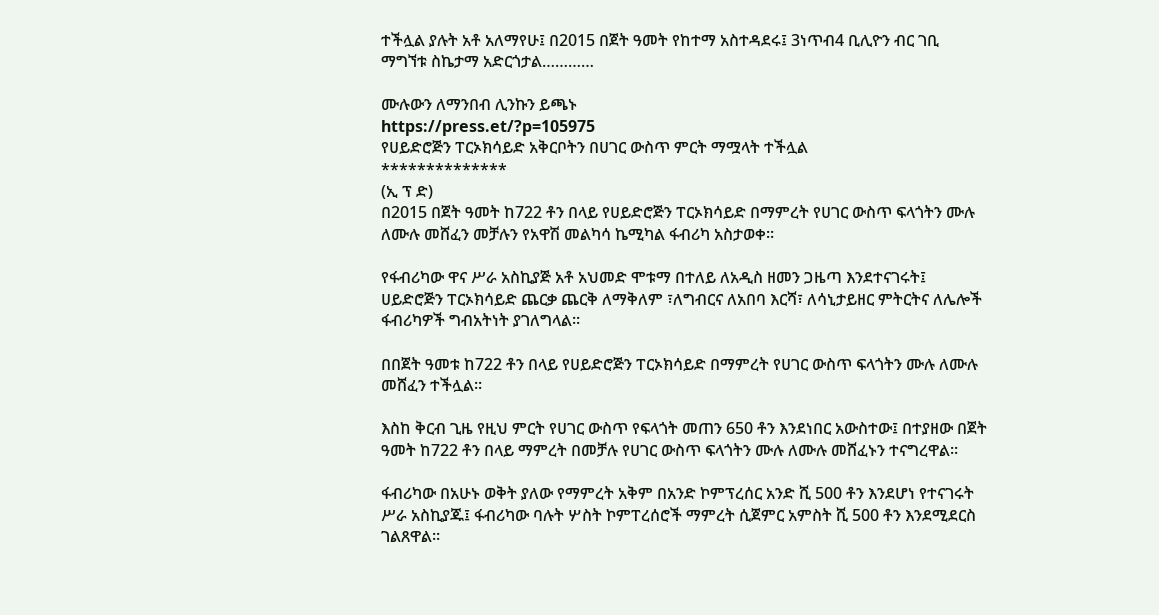ተችሏል ያሉት አቶ አለማየሁ፤ በ2015 በጀት ዓመት የከተማ አስተዳደሩ፤ 3ነጥብ4 ቢሊዮን ብር ገቢ ማግኘቱ ስኬታማ አድርጎታል…………

ሙሉውን ለማንበብ ሊንኩን ይጫኑ
https://press.et/?p=105975
የሀይድሮጅን ፐርኦክሳይድ አቅርቦትን በሀገር ውስጥ ምርት ማሟላት ተችሏል
**************
(ኢ ፕ ድ)
በ2015 በጀት ዓመት ከ722 ቶን በላይ የሀይድሮጅን ፐርኦክሳይድ በማምረት የሀገር ውስጥ ፍላጎትን ሙሉ ለሙሉ መሸፈን መቻሉን የአዋሽ መልካሳ ኬሚካል ፋብሪካ አስታወቀ።

የፋብሪካው ዋና ሥራ አስኪያጅ አቶ አህመድ ሞቱማ በተለይ ለአዲስ ዘመን ጋዜጣ እንደተናገሩት፤ ሀይድሮጅን ፐርኦክሳይድ ጨርቃ ጨርቅ ለማቅለም ፣ለግብርና ለአበባ እርሻ፣ ለሳኒታይዘር ምትርትና ለሌሎች ፋብሪካዎች ግብአትነት ያገለግላል።

በበጀት ዓመቱ ከ722 ቶን በላይ የሀይድሮጅን ፐርኦክሳይድ በማምረት የሀገር ውስጥ ፍላጎትን ሙሉ ለሙሉ መሸፈን ተችሏል።

እስከ ቅርብ ጊዜ የዚህ ምርት የሀገር ውስጥ የፍላጎት መጠን 650 ቶን እንደነበር አውስተው፤ በተያዘው በጀት ዓመት ከ722 ቶን በላይ ማምረት በመቻሉ የሀገር ውስጥ ፍላጎትን ሙሉ ለሙሉ መሸፈኑን ተናግረዋል።

ፋብሪካው በአሁኑ ወቅት ያለው የማምረት አቅም በአንድ ኮምፕረሰር አንድ ሺ 500 ቶን እንደሆነ የተናገሩት ሥራ አስኪያጁ፤ ፋብሪካው ባሉት ሦስት ኮምፐረሰሮች ማምረት ሲጀምር አምስት ሺ 500 ቶን እንደሚደርስ ገልጸዋል።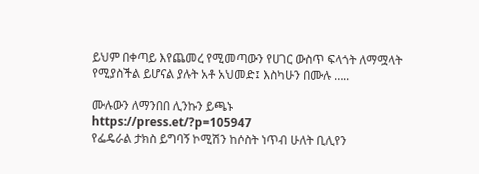ይህም በቀጣይ እየጨመረ የሚመጣውን የሀገር ውስጥ ፍላጎት ለማሟላት የሚያስችል ይሆናል ያሉት አቶ አህመድ፤ እስካሁን በሙሉ …..

ሙሉውን ለማንበበ ሊንኩን ይጫኑ
https://press.et/?p=105947
የፌዴራል ታክስ ይግባኝ ኮሚሽን ከሶስት ነጥብ ሁለት ቢሊየን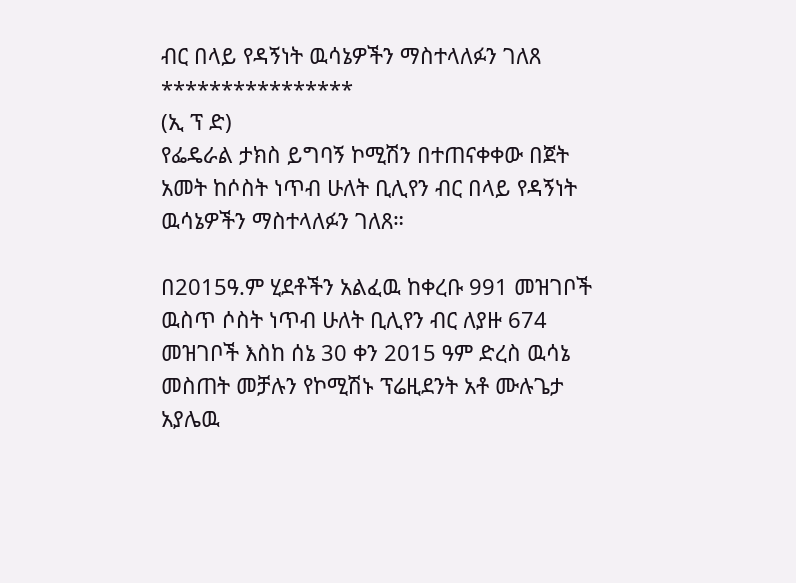ብር በላይ የዳኝነት ዉሳኔዎችን ማስተላለፉን ገለጸ
****************
(ኢ ፕ ድ)
የፌዴራል ታክስ ይግባኝ ኮሚሽን በተጠናቀቀው በጀት አመት ከሶስት ነጥብ ሁለት ቢሊየን ብር በላይ የዳኝነት ዉሳኔዎችን ማስተላለፉን ገለጸ።

በ2015ዓ.ም ሂደቶችን አልፈዉ ከቀረቡ 991 መዝገቦች ዉስጥ ሶስት ነጥብ ሁለት ቢሊየን ብር ለያዙ 674 መዝገቦች እስከ ሰኔ 30 ቀን 2015 ዓም ድረስ ዉሳኔ መስጠት መቻሉን የኮሚሽኑ ፕሬዚደንት አቶ ሙሉጌታ አያሌዉ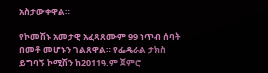አስታውቀዋል።

የኮመሽኑ አመታዊ አፈጻጸሙም 99 ነጥብ ሰባት በመቶ መሆኑን ገልጸዋል። የፌዴራል ታክስ ይግባኝ ኮሚሽን ከ2011ዓ.ም ጀምሮ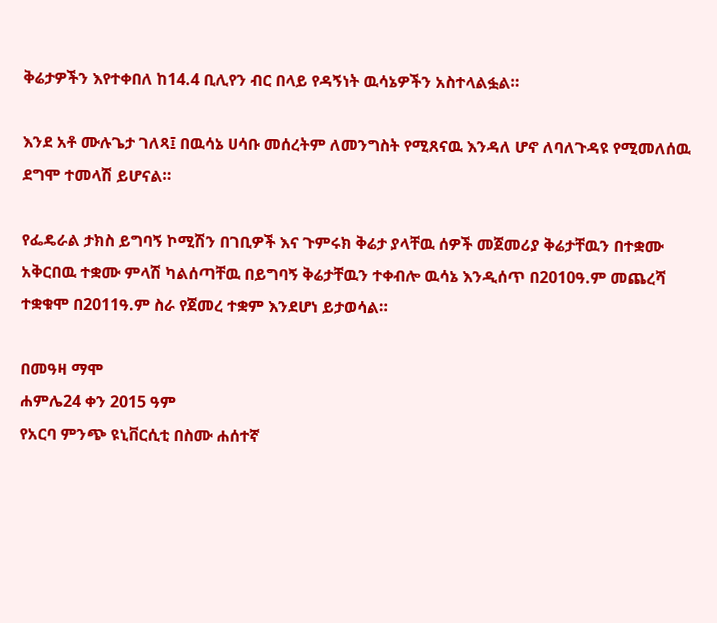ቅሬታዎችን እየተቀበለ ከ14.4 ቢሊየን ብር በላይ የዳኝነት ዉሳኔዎችን አስተላልፏል።

እንደ አቶ ሙሉጌታ ገለጻ፤ በዉሳኔ ሀሳቡ መሰረትም ለመንግስት የሚጸናዉ እንዳለ ሆኖ ለባለጉዳዩ የሚመለሰዉ ደግሞ ተመላሽ ይሆናል።

የፌዴራል ታክስ ይግባኝ ኮሚሽን በገቢዎች እና ጉምሩክ ቅሬታ ያላቸዉ ሰዎች መጀመሪያ ቅሬታቸዉን በተቋሙ አቅርበዉ ተቋሙ ምላሽ ካልሰጣቸዉ በይግባኝ ቅሬታቸዉን ተቀብሎ ዉሳኔ እንዲሰጥ በ2010ዓ.ም መጨረሻ ተቋቁሞ በ2011ዓ.ም ስራ የጀመረ ተቋም እንደሆነ ይታወሳል።

በመዓዛ ማሞ
ሐምሌ24 ቀን 2015 ዓም
የአርባ ምንጭ ዩኒቨርሲቲ በስሙ ሐሰተኛ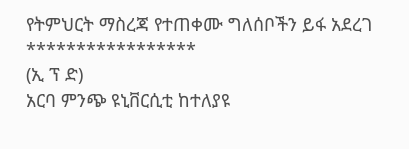የትምህርት ማስረጃ የተጠቀሙ ግለሰቦችን ይፋ አደረገ
*****************
(ኢ ፕ ድ)
አርባ ምንጭ ዩኒቨርሲቲ ከተለያዩ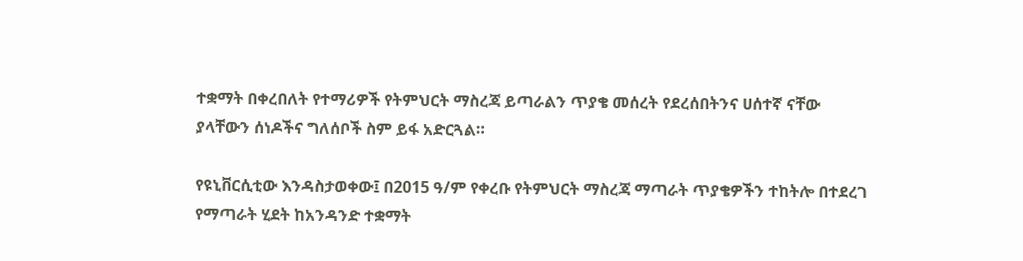ተቋማት በቀረበለት የተማሪዎች የትምህርት ማስረጃ ይጣራልን ጥያቄ መሰረት የደረሰበትንና ሀሰተኛ ናቸው ያላቸውን ሰነዶችና ግለሰቦች ስም ይፋ አድርጓል።

የዩኒቨርሲቲው እንዳስታወቀው፤ በ2015 ዓ/ም የቀረቡ የትምህርት ማስረጃ ማጣራት ጥያቄዎችን ተከትሎ በተደረገ የማጣራት ሂደት ከአንዳንድ ተቋማት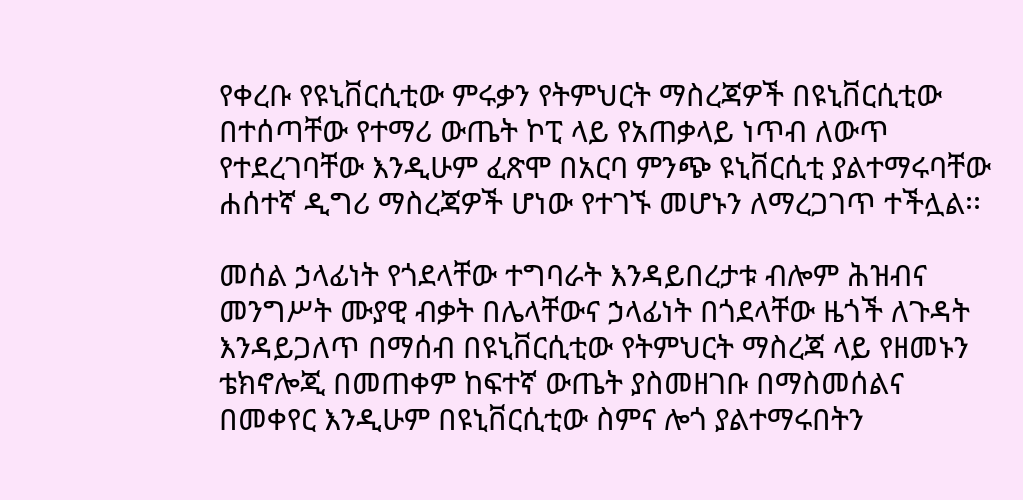የቀረቡ የዩኒቨርሲቲው ምሩቃን የትምህርት ማስረጃዎች በዩኒቨርሲቲው በተሰጣቸው የተማሪ ውጤት ኮፒ ላይ የአጠቃላይ ነጥብ ለውጥ የተደረገባቸው እንዲሁም ፈጽሞ በአርባ ምንጭ ዩኒቨርሲቲ ያልተማሩባቸው ሐሰተኛ ዲግሪ ማስረጃዎች ሆነው የተገኙ መሆኑን ለማረጋገጥ ተችሏል፡፡

መሰል ኃላፊነት የጎደላቸው ተግባራት እንዳይበረታቱ ብሎም ሕዝብና መንግሥት ሙያዊ ብቃት በሌላቸውና ኃላፊነት በጎደላቸው ዜጎች ለጉዳት እንዳይጋለጥ በማሰብ በዩኒቨርሲቲው የትምህርት ማስረጃ ላይ የዘመኑን ቴክኖሎጂ በመጠቀም ከፍተኛ ውጤት ያስመዘገቡ በማስመሰልና በመቀየር እንዲሁም በዩኒቨርሲቲው ስምና ሎጎ ያልተማሩበትን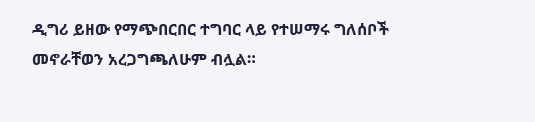ዲግሪ ይዘው የማጭበርበር ተግባር ላይ የተሠማሩ ግለሰቦች መኖራቸወን አረጋግጫለሁም ብሏል።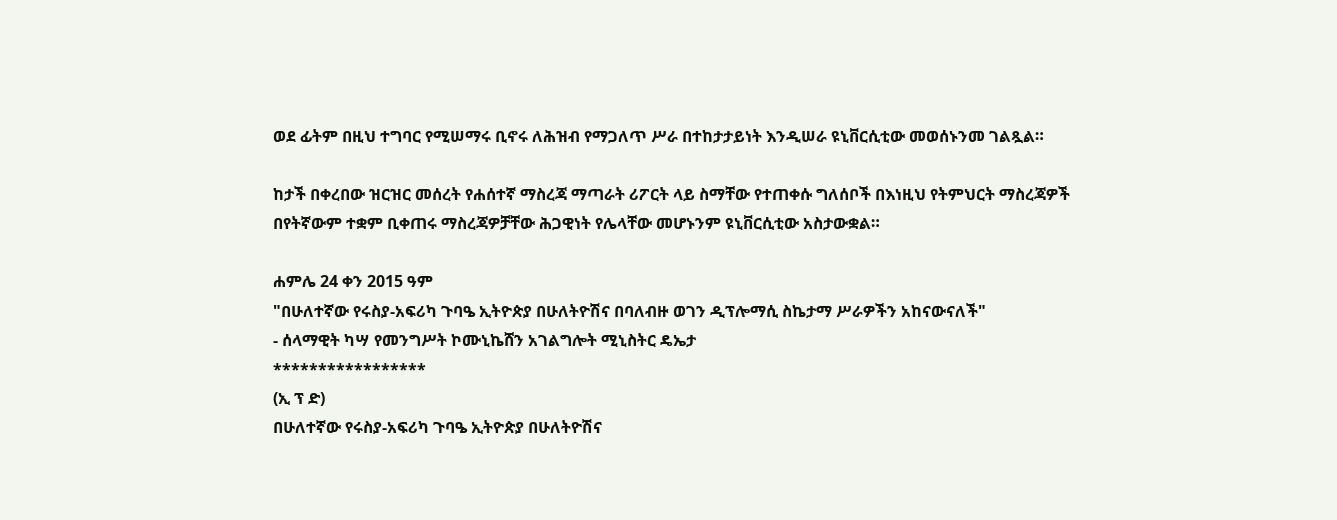ወደ ፊትም በዚህ ተግባር የሚሠማሩ ቢኖሩ ለሕዝብ የማጋለጥ ሥራ በተከታታይነት እንዲሠራ ዩኒቨርሲቲው መወሰኑንመ ገልጿል።

ከታች በቀረበው ዝርዝር መሰረት የሐሰተኛ ማስረጃ ማጣራት ሪፖርት ላይ ስማቸው የተጠቀሱ ግለሰቦች በእነዚህ የትምህርት ማስረጃዎች በየትኛውም ተቋም ቢቀጠሩ ማስረጃዎቻቸው ሕጋዊነት የሌላቸው መሆኑንም ዩኒቨርሲቲው አስታውቋል።

ሐምሌ 24 ቀን 2015 ዓም
"በሁለተኛው የሩስያ-አፍሪካ ጉባዔ ኢትዮጵያ በሁለትዮሽና በባለብዙ ወገን ዲፕሎማሲ ስኬታማ ሥራዎችን አከናውናለች"
- ሰላማዊት ካሣ የመንግሥት ኮሙኒኬሸን አገልግሎት ሚኒስትር ዴኤታ
*****************
(ኢ ፕ ድ)
በሁለተኛው የሩስያ-አፍሪካ ጉባዔ ኢትዮጵያ በሁለትዮሽና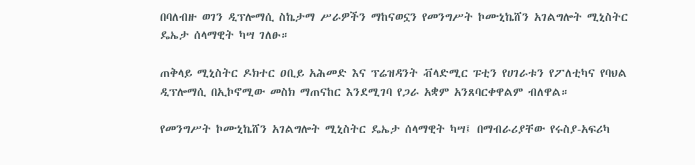በባለብዙ ወገን ዲፕሎማሲ ስኬታማ ሥራዎችን ማከናወኗን የመንግሥት ኮሙኒኬሸን አገልግሎት ሚኒስትር ዴኤታ ሰላማዊት ካሣ ገለፁ።

ጠቅላይ ሚኒስትር ዶክተር ዐቢይ አሕመድ እና ፕሬዝዳንት ቭላድሚር ፑቲን የሀገራቱን የፖለቲካና የባህል ዲፕሎማሲ በኢኮኖሚው መስክ ማጠናከር እንደሚገባ የጋራ አቋም አንጸባርቀዋልም ብለዋል።

የመንግሥት ኮሙኒኬሸን አገልግሎት ሚኒስትር ዴኤታ ሰላማዊት ካሣ፤ በማብራሪያቸው የሩስያ-አፍሪካ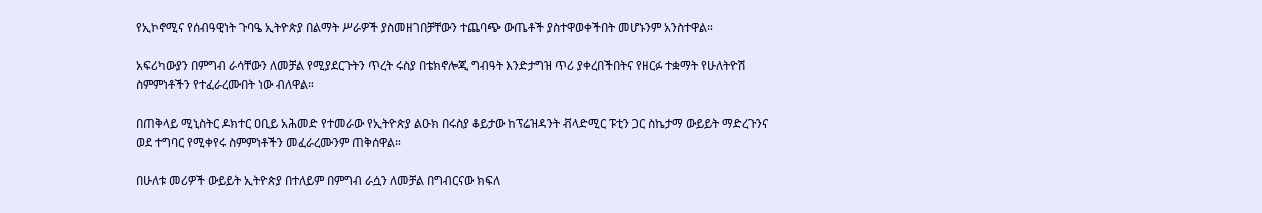የኢኮኖሚና የሰብዓዊነት ጉባዔ ኢትዮጵያ በልማት ሥራዎች ያስመዘገበቻቸውን ተጨባጭ ውጤቶች ያስተዋወቀችበት መሆኑንም አንስተዋል።

አፍሪካውያን በምግብ ራሳቸውን ለመቻል የሚያደርጉትን ጥረት ሩስያ በቴክኖሎጂ ግብዓት እንድታግዝ ጥሪ ያቀረበችበትና የዘርፉ ተቋማት የሁለትዮሽ ስምምነቶችን የተፈራረሙበት ነው ብለዋል።

በጠቅላይ ሚኒስትር ዶክተር ዐቢይ አሕመድ የተመራው የኢትዮጵያ ልዑክ በሩስያ ቆይታው ከፕሬዝዳንት ቭላድሚር ፑቲን ጋር ስኬታማ ውይይት ማድረጉንና ወደ ተግባር የሚቀየሩ ስምምነቶችን መፈራረሙንም ጠቅሰዋል።

በሁለቱ መሪዎች ውይይት ኢትዮጵያ በተለይም በምግብ ራሷን ለመቻል በግብርናው ክፍለ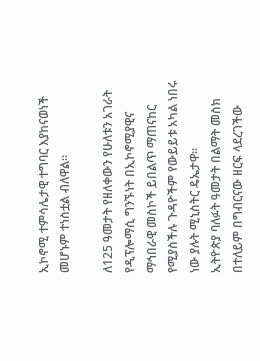ኢኮኖሚ ተምሳሌታዊ ተግባር እያከናወነች መሆኑም ተነስቷል ብለዋል።

ለ125 ዓመታት የዘለቀውን የሁለቱን አገራት የዲፕሎማሲ ግንኙነት በኢኮኖሚያዊና ማኅበራዊ መስኮች ይበልጥ ማጠናከር የሚያስችሉ ጉዳዮችም የውይይቱ አካል ነበሩ ነው ያሉት ሚኒስትር ዴኤታዋ።
ኢትዮጵያ ባለፉት ዓመታት በልማት መስክ በተለይም በግብርናው ዘርፍ ላደረገችው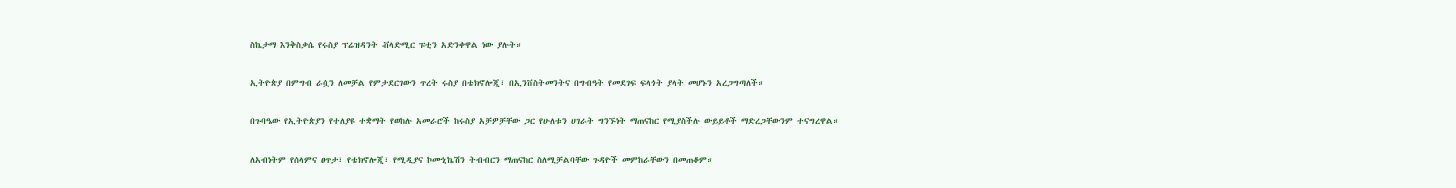ስኬታማ እንቅስቃሴ የሩስያ ፕሬዝዳንት ቭላድሚር ፑቲን አድንቀዋል ነው ያሉት።

ኢትዮጵያ በምግብ ራሷን ለመቻል የምታደርገውን ጥረት ሩስያ በቴክኖሎጂ፣ በኢንቨስትመንትና በግብዓት የመደገፍ ፍላጎት ያላት መሆኑን አረጋግጣለች።

በጉባዔው የኢትዮጵያን የተለያዩ ተቋማት የወከሉ አመራሮች ከሩስያ አቻዎቻቸው ጋር የሁለቱን ሀገራት ግንኙነት ማጠናከር የሚያስችሉ ውይይቶች ማድረጋቸውንም ተናግረዋል።

ለአብነትም የሰላምና ፀጥታ፣ የቴክኖሎጂ፣ የሚዲያና ኮሙኒኬሽን ትብብርን ማጠናከር ስለሚቻልባቸው ጉዳዮች መምከራቸውን በመጠቆም።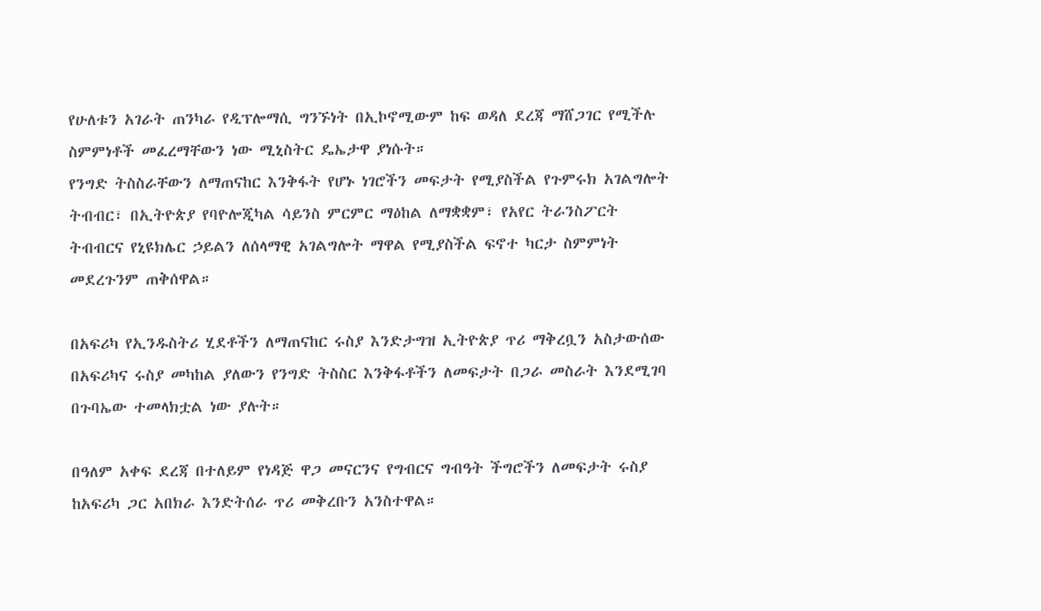የሁለቱን አገራት ጠንካራ የዲፕሎማሲ ግንኙነት በኢኮኖሚውም ከፍ ወዳለ ደረጃ ማሸጋገር የሚችሉ ስምምነቶች መፈረማቸውን ነው ሚኒስትር ዴኤታዋ ያነሱት።
የንግድ ትስስራቸውን ለማጠናከር እንቅፋት የሆኑ ነገሮችን መፍታት የሚያስችል የጉምሩክ አገልግሎት ትብብር፣ በኢትዮጵያ የባዮሎጂካል ሳይንስ ምርምር ማዕከል ለማቋቋም፣ የአየር ትራንስፖርት ትብብርና የኒዩክሌር ኃይልን ለሰላማዊ አገልግሎት ማዋል የሚያስችል ፍኖተ ካርታ ስምምነት መደረጉንም ጠቅሰዋል።

በአፍሪካ የኢንዱስትሪ ሂደቶችን ለማጠናከር ሩስያ እንድታግዝ ኢትዮጵያ ጥሪ ማቅረቧን አስታውሰው በአፍሪካና ሩስያ መካከል ያለውን የንግድ ትስስር እንቅፋቶችን ለመፍታት በጋራ መስራት እንደሚገባ በጉባኤው ተመላክቷል ነው ያሉት።

በዓለም አቀፍ ደረጃ በተለይም የነዳጅ ዋጋ መናርንና የግብርና ግብዓት ችግሮችን ለመፍታት ሩስያ ከአፍሪካ ጋር አበክራ እንድትሰራ ጥሪ መቅረቡን አንስተዋል።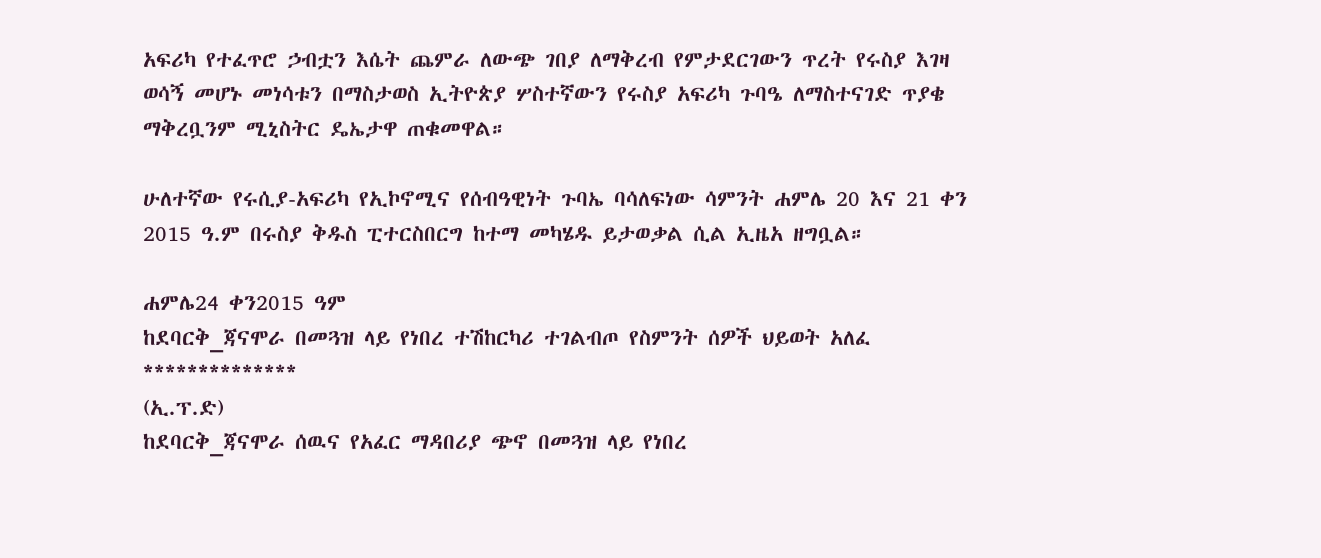አፍሪካ የተፈጥሮ ኃብቷን እሴት ጨምራ ለውጭ ገበያ ለማቅረብ የምታደርገውን ጥረት የሩስያ እገዛ ወሳኝ መሆኑ መነሳቱን በማስታወስ ኢትዮጵያ ሦስተኛውን የሩስያ አፍሪካ ጉባዔ ለማስተናገድ ጥያቄ ማቅረቧንም ሚኒስትር ዴኤታዋ ጠቁመዋል።

ሁለተኛው የሩሲያ-አፍሪካ የኢኮኖሚና የሰብዓዊነት ጉባኤ ባሳለፍነው ሳምንት ሐምሌ 20 እና 21 ቀን 2015 ዓ.ም በሩስያ ቅዱስ ፒተርስበርግ ከተማ መካሄዱ ይታወቃል ሲል ኢዜአ ዘግቧል።

ሐምሌ24 ቀን2015 ዓም
ከደባርቅ_ጃናሞራ በመጓዝ ላይ የነበረ ተሽከርካሪ ተገልብጦ የስምንት ሰዎች ህይወት አለፈ
**************
(ኢ.ፕ.ድ)
ከደባርቅ_ጃናሞራ ሰዉና የአፈር ማዳበሪያ ጭኖ በመጓዝ ላይ የነበረ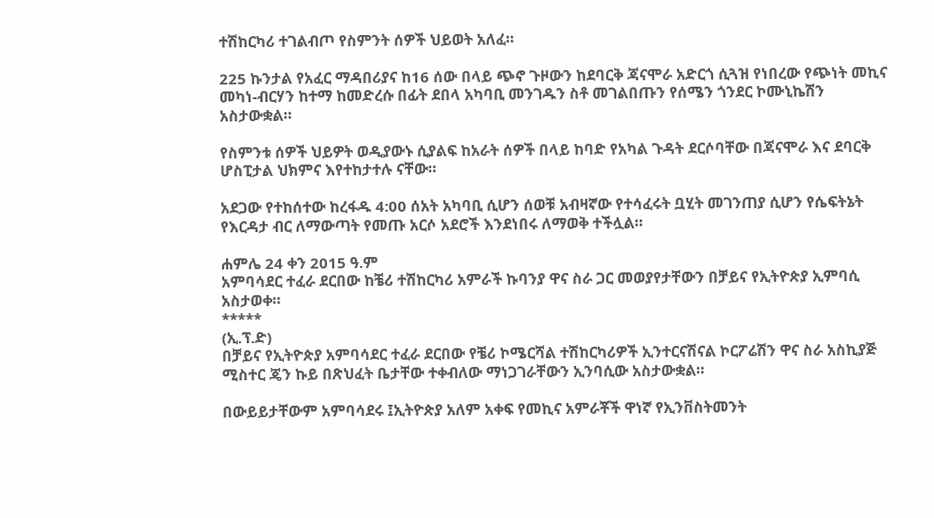ተሽከርካሪ ተገልብጦ የስምንት ሰዎች ህይወት አለፈ።

225 ኩንታል የአፈር ማዳበሪያና ከ16 ሰው በላይ ጭኖ ጉዞውን ከደባርቅ ጃናሞራ አድርጎ ሲጓዝ የነበረው የጭነት መኪና መካነ-ብርሃን ከተማ ከመድረሱ በፊት ደበላ አካባቢ መንገዱን ስቶ መገልበጡን የሰሜን ጎንደር ኮሙኒኬሽን አስታውቋል።

የስምንቱ ሰዎች ህይዎት ወዲያውኑ ሲያልፍ ከአራት ሰዎች በላይ ከባድ የአካል ጉዳት ደርሶባቸው በጃናሞራ እና ደባርቅ ሆስፒታል ህክምና እየተከታተሉ ናቸው።

አደጋው የተከሰተው ከረፋዱ 4:00 ሰአት አካባቢ ሲሆን ሰወቹ አብዛኛው የተሳፈሩት ቧሂት መገንጠያ ሲሆን የሴፍትኔት የእርዳታ ብር ለማውጣት የመጡ አርሶ አደሮች እንደነበሩ ለማወቅ ተችሏል።

ሐምሌ 24 ቀን 2015 ዓ.ም
አምባሳደር ተፈራ ደርበው ከቼሪ ተሽከርካሪ አምራች ኩባንያ ዋና ስራ ጋር መወያየታቸውን በቻይና የኢትዮጵያ ኢምባሲ አስታወቀ።
*****
(ኢ.ፕ.ድ)
በቻይና የኢትዮጵያ አምባሳደር ተፈራ ደርበው የቼሪ ኮሜርሻል ተሽከርካሪዎች ኢንተርናሽናል ኮርፖሬሽን ዋና ስራ አስኪያጅ ሚስተር ጄን ኩይ በጽህፈት ቤታቸው ተቀብለው ማነጋገራቸውን ኢንባሲው አስታውቋል።

በውይይታቸውም አምባሳደሩ ፤ኢትዮጵያ አለም አቀፍ የመኪና አምራቾች ዋነኛ የኢንቨስትመንት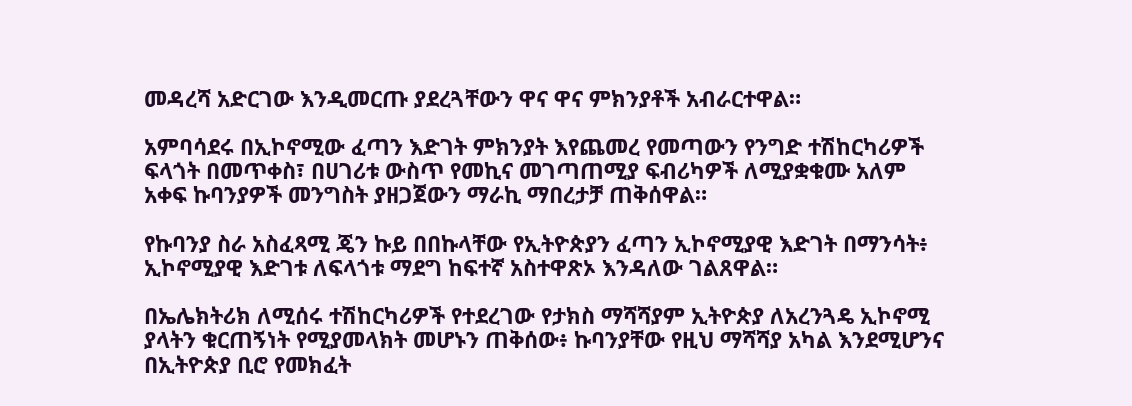መዳረሻ አድርገው እንዲመርጡ ያደረጓቸውን ዋና ዋና ምክንያቶች አብራርተዋል።

አምባሳደሩ በኢኮኖሚው ፈጣን እድገት ምክንያት እየጨመረ የመጣውን የንግድ ተሽከርካሪዎች ፍላጎት በመጥቀስ፣ በሀገሪቱ ውስጥ የመኪና መገጣጠሚያ ፍብሪካዎች ለሚያቋቁሙ አለም አቀፍ ኩባንያዎች መንግስት ያዘጋጀውን ማራኪ ማበረታቻ ጠቅሰዋል።

የኩባንያ ስራ አስፈጻሚ ጄን ኩይ በበኩላቸው የኢትዮጵያን ፈጣን ኢኮኖሚያዊ እድገት በማንሳት፥ ኢኮኖሚያዊ እድገቱ ለፍላጎቱ ማደግ ከፍተኛ አስተዋጽኦ እንዳለው ገልጸዋል።

በኤሌክትሪክ ለሚሰሩ ተሽከርካሪዎች የተደረገው የታክስ ማሻሻያም ኢትዮጵያ ለአረንጓዴ ኢኮኖሚ ያላትን ቁርጠኝነት የሚያመላክት መሆኑን ጠቅሰው፥ ኩባንያቸው የዚህ ማሻሻያ አካል እንደሚሆንና በኢትዮጵያ ቢሮ የመክፈት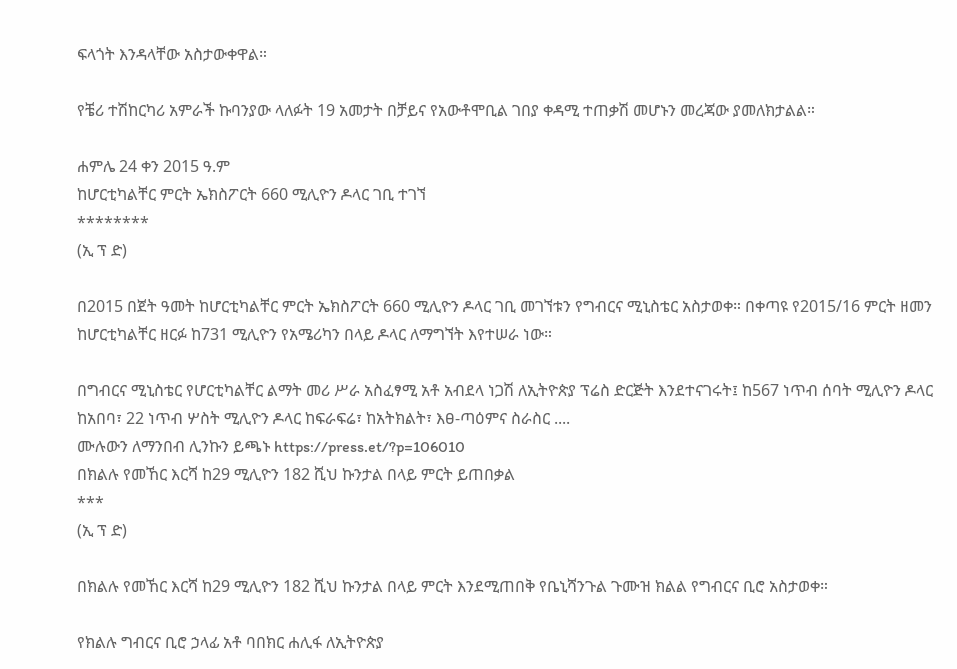ፍላጎት እንዳላቸው አስታውቀዋል።

የቼሪ ተሽከርካሪ አምራች ኩባንያው ላለፉት 19 አመታት በቻይና የአውቶሞቢል ገበያ ቀዳሚ ተጠቃሽ መሆኑን መረጃው ያመለክታልል።

ሐምሌ 24 ቀን 2015 ዓ.ም
ከሆርቲካልቸር ምርት ኤክስፖርት 660 ሚሊዮን ዶላር ገቢ ተገኘ
********
(ኢ ፕ ድ)

በ2015 በጀት ዓመት ከሆርቲካልቸር ምርት ኤክስፖርት 660 ሚሊዮን ዶላር ገቢ መገኘቱን የግብርና ሚኒስቴር አስታወቀ። በቀጣዩ የ2015/16 ምርት ዘመን ከሆርቲካልቸር ዘርፉ ከ731 ሚሊዮን የአሜሪካን በላይ ዶላር ለማግኘት እየተሠራ ነው።

በግብርና ሚኒስቴር የሆርቲካልቸር ልማት መሪ ሥራ አስፈፃሚ አቶ አብደላ ነጋሽ ለኢትዮጵያ ፕሬስ ድርጅት እንደተናገሩት፤ ከ567 ነጥብ ሰባት ሚሊዮን ዶላር ከአበባ፣ 22 ነጥብ ሦስት ሚሊዮን ዶላር ከፍራፍሬ፣ ከአትክልት፣ እፀ-ጣዕምና ስራስር ....
ሙሉውን ለማንበብ ሊንኩን ይጫኑ https://press.et/?p=106010
በክልሉ የመኸር እርሻ ከ29 ሚሊዮን 182 ሺህ ኩንታል በላይ ምርት ይጠበቃል
***
(ኢ ፕ ድ)

በክልሉ የመኸር እርሻ ከ29 ሚሊዮን 182 ሺህ ኩንታል በላይ ምርት እንደሚጠበቅ የቤኒሻንጉል ጉሙዝ ክልል የግብርና ቢሮ አስታወቀ።

የክልሉ ግብርና ቢሮ ኃላፊ አቶ ባበክር ሐሊፋ ለኢትዮጵያ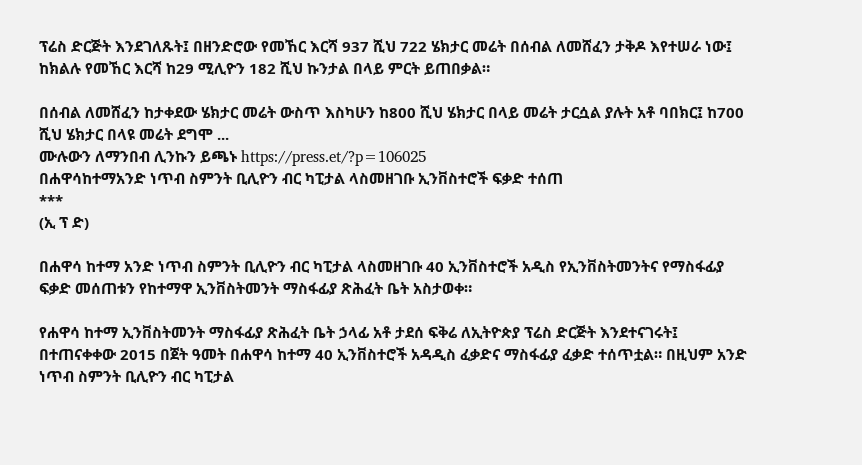ፕሬስ ድርጅት እንደገለጹት፤ በዘንድሮው የመኸር እርሻ 937 ሺህ 722 ሄክታር መሬት በሰብል ለመሸፈን ታቅዶ እየተሠራ ነው፤ ከክልሉ የመኸር እርሻ ከ29 ሚሊዮን 182 ሺህ ኩንታል በላይ ምርት ይጠበቃል።

በሰብል ለመሸፈን ከታቀደው ሄክታር መሬት ውስጥ እስካሁን ከ800 ሺህ ሄክታር በላይ መሬት ታርሷል ያሉት አቶ ባበክር፤ ከ700 ሺህ ሄክታር በላዩ መሬት ደግሞ ...
ሙሉውን ለማንበብ ሊንኩን ይጫኑ https://press.et/?p=106025
በሐዋሳከተማአንድ ነጥብ ስምንት ቢሊዮን ብር ካፒታል ላስመዘገቡ ኢንቨስተሮች ፍቃድ ተሰጠ
***
(ኢ ፕ ድ)

በሐዋሳ ከተማ አንድ ነጥብ ስምንት ቢሊዮን ብር ካፒታል ላስመዘገቡ 40 ኢንቨስተሮች አዲስ የኢንቨስትመንትና የማስፋፊያ ፍቃድ መሰጠቱን የከተማዋ ኢንቨስትመንት ማስፋፊያ ጽሕፈት ቤት አስታወቀ።

የሐዋሳ ከተማ ኢንቨስትመንት ማስፋፊያ ጽሕፈት ቤት ኃላፊ አቶ ታደሰ ፍቅሬ ለኢትዮጵያ ፕሬስ ድርጅት እንደተናገሩት፤ በተጠናቀቀው 2015 በጀት ዓመት በሐዋሳ ከተማ 40 ኢንቨስተሮች አዳዲስ ፈቃድና ማስፋፊያ ፈቃድ ተሰጥቷል። በዚህም አንድ ነጥብ ስምንት ቢሊዮን ብር ካፒታል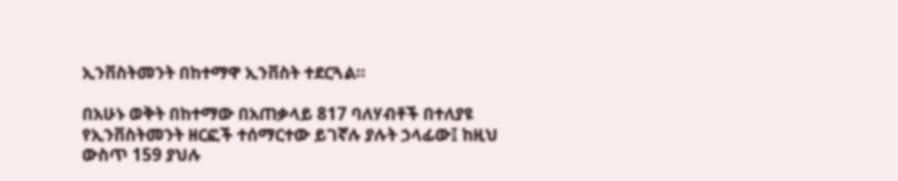ኢንቨስትመንት በከተማዋ ኢንቨስት ተደርጓል።

በአሁኑ ወቅት በከተማው በአጠቃላይ 817 ባለሃብቶች በተለያዩ የኢንቨስትመንት ዘርፎች ተሰማርተው ይገኛሉ ያሉት ኃላፊው፤ ከዚህ ውስጥ 159 ያህሉ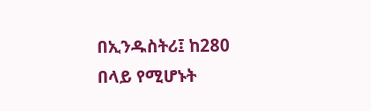በኢንዱስትሪ፤ ከ280 በላይ የሚሆኑት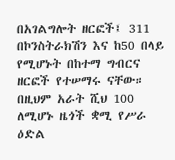በአገልግሎት ዘርፎች፤ 311 በኮንስትራክሽን እና ከ50 በላይ የሚሆኑት በከተማ ግብርና ዘርፎች የተሠማሩ ናቸው። በዚህም አራት ሺህ 100 ለሚሆኑ ዜጎች ቋሚ የሥራ ዕድል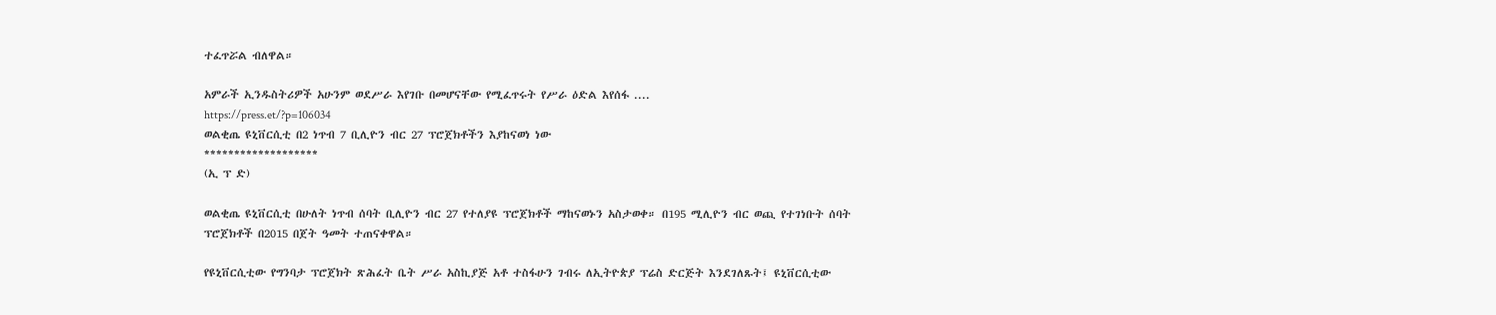ተፈጥሯል ብለዋል።

አምራች ኢንዱስትሪዎች አሁንም ወደሥራ እየገቡ በመሆናቸው የሚፈጥሩት የሥራ ዕድል እየሰፋ ....
https://press.et/?p=106034
ወልቂጤ ዩኒቨርሲቲ በ2 ነጥብ 7 ቢሊዮን ብር 27 ፕሮጀክቶችን እያከናወነ ነው
*******************
(ኢ ፕ ድ)

ወልቂጤ ዩኒቨርሲቲ በሁለት ነጥብ ሰባት ቢሊዮን ብር 27 የተለያዩ ፕሮጀክቶች ማከናወኑን አስታወቀ። በ195 ሚሊዮን ብር ወጪ የተገነቡት ሰባት ፕሮጀክቶች በ2015 በጀት ዓመት ተጠናቀዋል።

የዩኒቨርሲቲው የግንባታ ፕሮጀክት ጽሕፈት ቤት ሥራ አስኪያጅ አቶ ተስፋሁን ገብሩ ለኢትዮጵያ ፕሬስ ድርጅት እንደገለጹት፤ ዩኒቨርሲቲው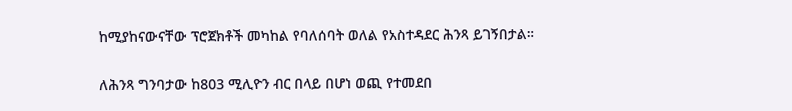ከሚያከናውናቸው ፕሮጀክቶች መካከል የባለሰባት ወለል የአስተዳደር ሕንጻ ይገኝበታል።

ለሕንጻ ግንባታው ከ803 ሚሊዮን ብር በላይ በሆነ ወጪ የተመደበ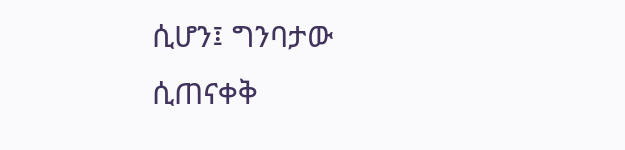ሲሆን፤ ግንባታው ሲጠናቀቅ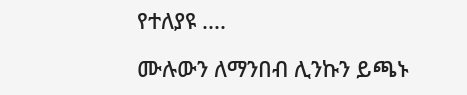የተለያዩ ....

ሙሉውን ለማንበብ ሊንኩን ይጫኑ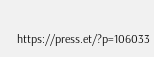https://press.et/?p=106033